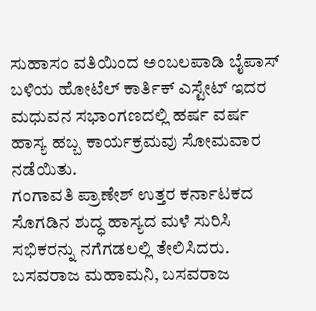ಸುಹಾಸಂ ವತಿಯಿಂದ ಅಂಬಲಪಾಡಿ ಬೈಪಾಸ್ ಬಳಿಯ ಹೋಟೆಲ್ ಕಾರ್ತಿಕ್ ಎಸ್ಟೇಟ್ ಇದರ ಮಧುವನ ಸಭಾಂಗಣದಲ್ಲಿ ಹರ್ಷ ವರ್ಷ ಹಾಸ್ಯ ಹಬ್ಬ ಕಾರ್ಯಕ್ರಮವು ಸೋಮವಾರ ನಡೆಯಿತು.
ಗಂಗಾವತಿ ಪ್ರಾಣೇಶ್ ಉತ್ತರ ಕರ್ನಾಟಕದ ಸೊಗಡಿನ ಶುದ್ಧ ಹಾಸ್ಯದ ಮಳೆ ಸುರಿಸಿ ಸಭಿಕರನ್ನು ನಗೆಗಡಲಲ್ಲಿ ತೇಲಿಸಿದರು. ಬಸವರಾಜ ಮಹಾಮನಿ, ಬಸವರಾಜ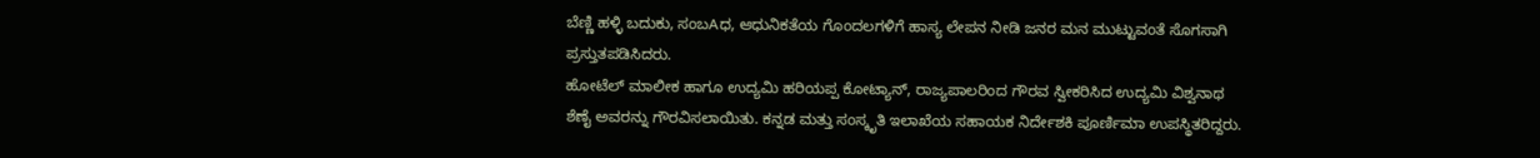ಬೆಣ್ಣಿ ಹಳ್ಳಿ ಬದುಕು, ಸಂಬAಧ, ಆಧುನಿಕತೆಯ ಗೊಂದಲಗಳಿಗೆ ಹಾಸ್ಯ ಲೇಪನ ನೀಡಿ ಜನರ ಮನ ಮುಟ್ಟುವಂತೆ ಸೊಗಸಾಗಿ ಪ್ರಸ್ತುತಪಡಿಸಿದರು.
ಹೋಟೆಲ್ ಮಾಲೀಕ ಹಾಗೂ ಉದ್ಯಮಿ ಹರಿಯಪ್ಪ ಕೋಟ್ಯಾನ್, ರಾಜ್ಯಪಾಲರಿಂದ ಗೌರವ ಸ್ವೀಕರಿಸಿದ ಉದ್ಯಮಿ ವಿಶ್ವನಾಥ ಶೆಣೈ ಅವರನ್ನು ಗೌರವಿಸಲಾಯಿತು. ಕನ್ನಡ ಮತ್ತು ಸಂಸ್ಕೃತಿ ಇಲಾಖೆಯ ಸಹಾಯಕ ನಿರ್ದೇಶಕಿ ಪೂರ್ಣಿಮಾ ಉಪಸ್ಥಿತರಿದ್ದರು.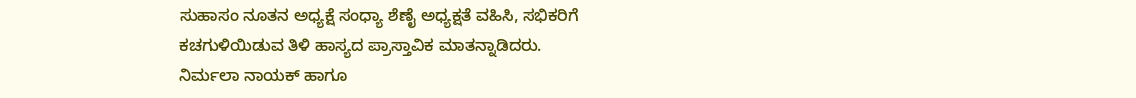ಸುಹಾಸಂ ನೂತನ ಅಧ್ಯಕ್ಷೆ ಸಂಧ್ಯಾ ಶೆಣೈ ಅಧ್ಯಕ್ಷತೆ ವಹಿಸಿ, ಸಭಿಕರಿಗೆ ಕಚಗುಳಿಯಿಡುವ ತಿಳಿ ಹಾಸ್ಯದ ಪ್ರಾಸ್ತಾವಿಕ ಮಾತನ್ನಾಡಿದರು.
ನಿರ್ಮಲಾ ನಾಯಕ್ ಹಾಗೂ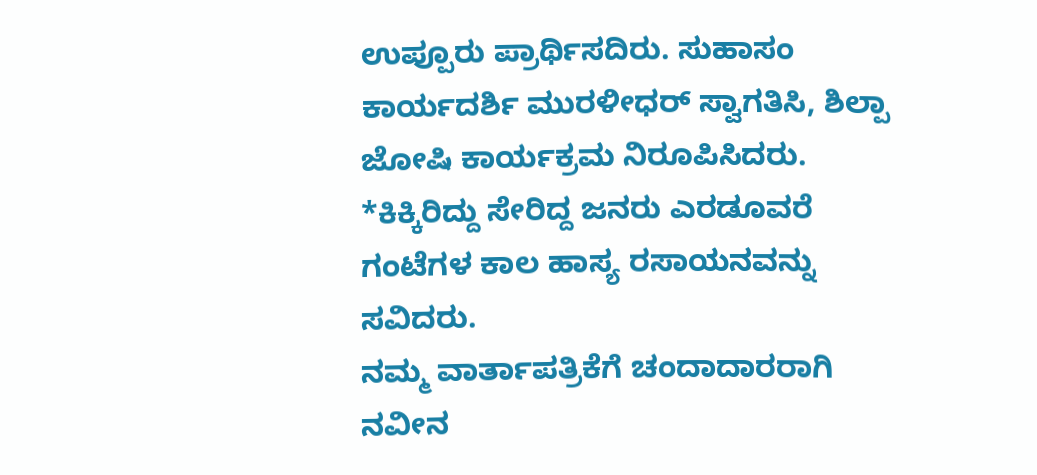ಉಪ್ಪೂರು ಪ್ರಾರ್ಥಿಸದಿರು. ಸುಹಾಸಂ ಕಾರ್ಯದರ್ಶಿ ಮುರಳೀಧರ್ ಸ್ವಾಗತಿಸಿ, ಶಿಲ್ಪಾ ಜೋಷಿ ಕಾರ್ಯಕ್ರಮ ನಿರೂಪಿಸಿದರು.
*ಕಿಕ್ಕಿರಿದ್ದು ಸೇರಿದ್ದ ಜನರು ಎರಡೂವರೆ ಗಂಟೆಗಳ ಕಾಲ ಹಾಸ್ಯ ರಸಾಯನವನ್ನು ಸವಿದರು.
ನಮ್ಮ ವಾರ್ತಾಪತ್ರಿಕೆಗೆ ಚಂದಾದಾರರಾಗಿ ನವೀನ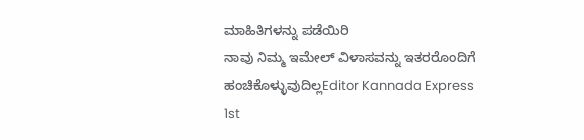ಮಾಹಿತಿಗಳನ್ನು ಪಡೆಯಿರಿ
ನಾವು ನಿಮ್ಮ ಇಮೇಲ್ ವಿಳಾಸವನ್ನು ಇತರರೊಂದಿಗೆ ಹಂಚಿಕೊಳ್ಳುವುದಿಲ್ಲEditor Kannada Express 1st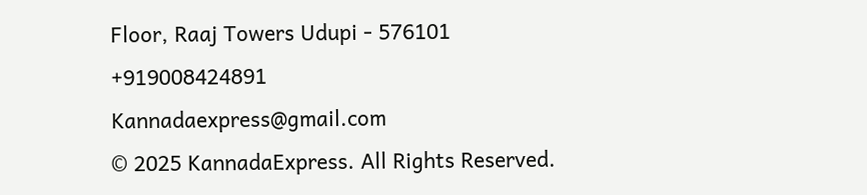Floor, Raaj Towers Udupi - 576101
+919008424891
Kannadaexpress@gmail.com
© 2025 KannadaExpress. All Rights Reserved.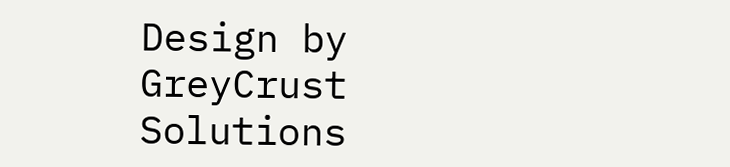Design by GreyCrust Solutions